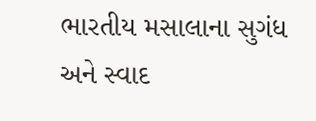ભારતીય મસાલાના સુગંધ અને સ્વાદ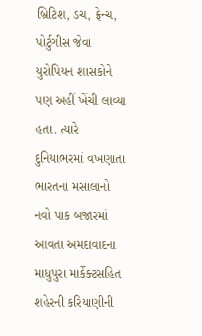બ્રિટિશ, ડચ, ફ્રેન્ચ, પોર્ટુગીસ જેવા યુરોપિયન શાસકોને પણ અહીં ખેંચી લાવ્યા હતા. ત્યારે દુનિયાભરમાં વખણાતા ભારતના મસાલાનો નવો પાક બજારમાં આવતા અમદાવાદના માધુપુરા માર્કેક્ટસહિત શહેરની કરિયાણીની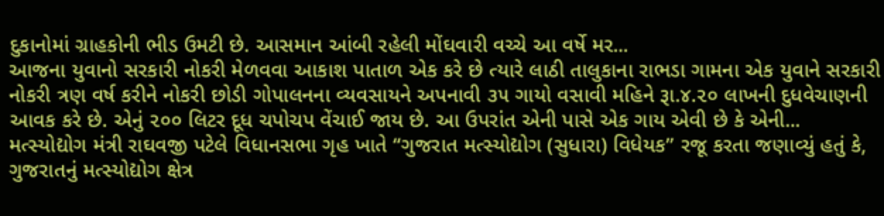દુકાનોમાં ગ્રાહકોની ભીડ ઉમટી છે. આસમાન આંબી રહેલી મોંઘવારી વચ્ચે આ વર્ષે મર...
આજના યુવાનો સરકારી નોકરી મેળવવા આકાશ પાતાળ એક કરે છે ત્યારે લાઠી તાલુકાના રાભડા ગામના એક યુવાને સરકારી નોકરી ત્રણ વર્ષ કરીને નોકરી છોડી ગોપાલનના વ્યવસાયને અપનાવી ૩૫ ગાયો વસાવી મહિને રૂા.૪.૨૦ લાખની દુધવેચાણની આવક કરે છે. એનું ૨૦૦ લિટર દૂધ ચપોચપ વેંચાઈ જાય છે. આ ઉપરાંત એની પાસે એક ગાય એવી છે કે એની...
મત્સ્યોદ્યોગ મંત્રી રાઘવજી પટેલે વિધાનસભા ગૃહ ખાતે “ગુજરાત મત્સ્યોદ્યોગ (સુધારા) વિધેયક” રજૂ કરતા જણાવ્યું હતું કે, ગુજરાતનું મત્સ્યોદ્યોગ ક્ષેત્ર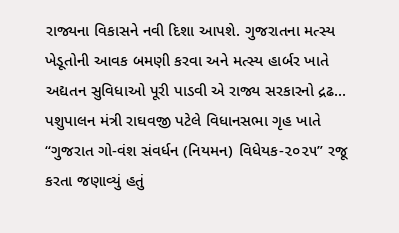રાજ્યના વિકાસને નવી દિશા આપશે. ગુજરાતના મત્સ્ય ખેડૂતોની આવક બમણી કરવા અને મત્સ્ય હાર્બર ખાતે અદ્યતન સુવિધાઓ પૂરી પાડવી એ રાજ્ય સરકારનો દ્રઢ...
પશુપાલન મંત્રી રાઘવજી પટેલે વિધાનસભા ગૃહ ખાતે “ગુજરાત ગો-વંશ સંવર્ધન (નિયમન) વિધેયક-૨૦૨૫” રજૂ કરતા જણાવ્યું હતું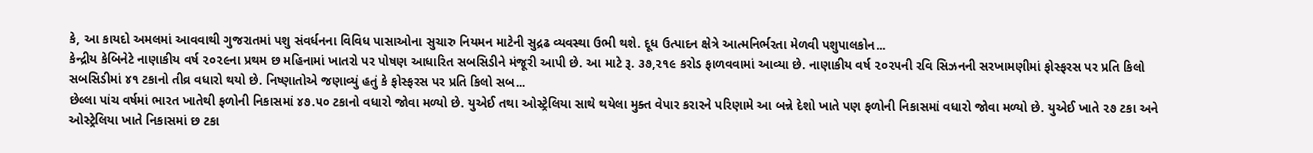કે, આ કાયદો અમલમાં આવવાથી ગુજરાતમાં પશુ સંવર્ધનના વિવિધ પાસાઓના સુચારુ નિયમન માટેની સુદ્રઢ વ્યવસ્થા ઉભી થશે. દૂધ ઉત્પાદન ક્ષેત્રે આત્મનિર્ભરતા મેળવી પશુપાલકોન...
કેન્દ્રીય કેબિનેટે નાણાકીય વર્ષ ૨૦૨૯ના પ્રથમ છ મહિનામાં ખાતરો પર પોષણ આધારિત સબસિડીને મંજૂરી આપી છે. આ માટે રૂ. ૩૭,૨૧૯ કરોડ ફાળવવામાં આવ્યા છે. નાણાકીય વર્ષ ૨૦૨૫ની રવિ સિઝનની સરખામણીમાં ફોસ્ફરસ પર પ્રતિ કિલો સબસિડીમાં ૪૧ ટકાનો તીવ્ર વધારો થયો છે. નિષ્ણાતોએ જણાવ્યું હતું કે ફોસ્ફરસ પર પ્રતિ કિલો સબ...
છેલ્લા પાંચ વર્ષમાં ભારત ખાતેથી ફળોની નિકાસમાં ૪૭.૫૦ ટકાનો વધારો જોવા મળ્યો છે. યુએઈ તથા ઓસ્ટ્રેલિયા સાથે થયેલા મુક્ત વેપાર કરારને પરિણામે આ બન્ને દેશો ખાતે પણ ફળોની નિકાસમાં વધારો જોવા મળ્યો છે. યુએઈ ખાતે ૨૭ ટકા અને ઓસ્ટ્રેલિયા ખાતે નિકાસમાં છ ટકા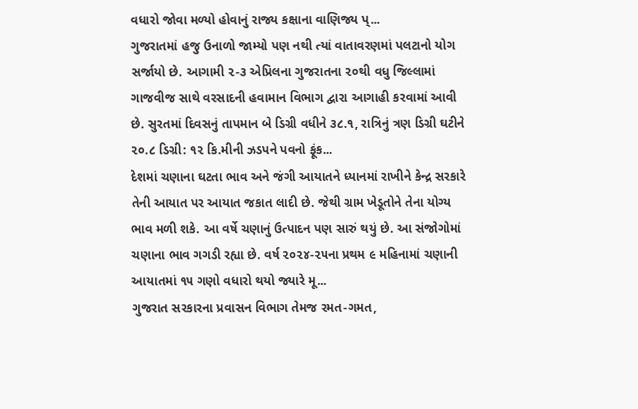વધારો જોવા મળ્યો હોવાનું રાજ્ય કક્ષાના વાણિજ્ય પ્...
ગુજરાતમાં હજુ ઉનાળો જામ્યો પણ નથી ત્યાં વાતાવરણમાં પલટાનો યોગ સર્જાયો છે. આગામી ૨-૩ એપ્રિલના ગુજરાતના ૨૦થી વધુ જિલ્લામાં ગાજવીજ સાથે વરસાદની હવામાન વિભાગ દ્વારા આગાહી કરવામાં આવી છે. સુરતમાં દિવસનું તાપમાન બે ડિગ્રી વધીને ૩૮.૧, રાત્રિનું ત્રણ ડિગ્રી ઘટીને ૨૦.૮ ડિગ્રી: ૧૨ કિ.મીની ઝડપને પવનો ફૂંક...
દેશમાં ચણાના ઘટતા ભાવ અને જંગી આયાતને ધ્યાનમાં રાખીને કેન્દ્ર સરકારે તેની આયાત પર આયાત જકાત લાદી છે. જેથી ગ્રામ ખેડૂતોને તેના યોગ્ય ભાવ મળી શકે. આ વર્ષે ચણાનું ઉત્પાદન પણ સારું થયું છે. આ સંજોગોમાં ચણાના ભાવ ગગડી રહ્યા છે. વર્ષ ૨૦૨૪-૨૫ના પ્રથમ ૯ મહિનામાં ચણાની આયાતમાં ૧૫ ગણો વધારો થયો જ્યારે મૂ...
ગુજરાત સરકારના પ્રવાસન વિભાગ તેમજ રમત-ગમત,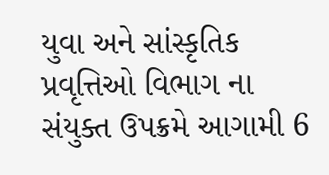યુવા અને સાંસ્કૃતિક પ્રવૃત્તિઓ વિભાગ ના સંયુક્ત ઉપક્રમે આગામી 6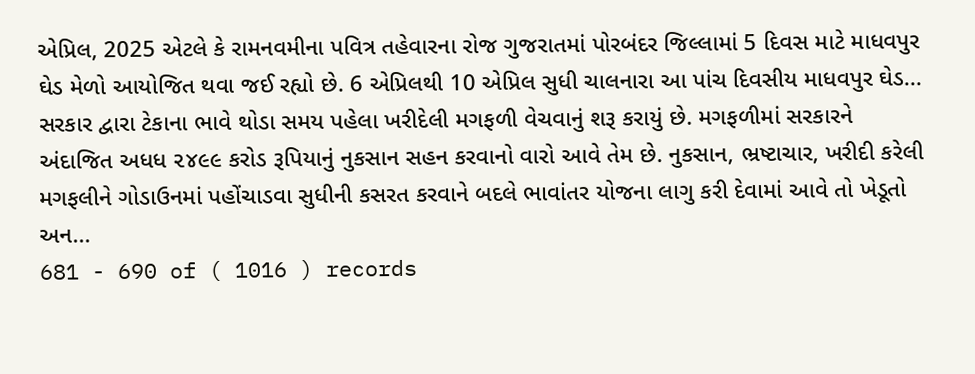એપ્રિલ, 2025 એટલે કે રામનવમીના પવિત્ર તહેવારના રોજ ગુજરાતમાં પોરબંદર જિલ્લામાં 5 દિવસ માટે માધવપુર ઘેડ મેળો આયોજિત થવા જઈ રહ્યો છે. 6 એપ્રિલથી 10 એપ્રિલ સુધી ચાલનારા આ પાંચ દિવસીય માધવપુર ઘેડ...
સરકાર દ્વારા ટેકાના ભાવે થોડા સમય પહેલા ખરીદેલી મગફળી વેચવાનું શરૂ કરાયું છે. મગફળીમાં સરકારને અંદાજિત અધધ ૨૪૯૯ કરોડ રૂપિયાનું નુકસાન સહન કરવાનો વારો આવે તેમ છે. નુકસાન, ભ્રષ્ટાચાર, ખરીદી કરેલી મગફલીને ગોડાઉનમાં પહોંચાડવા સુધીની કસરત કરવાને બદલે ભાવાંતર યોજના લાગુ કરી દેવામાં આવે તો ખેડૂતો અન...
681 - 690 of ( 1016 ) records